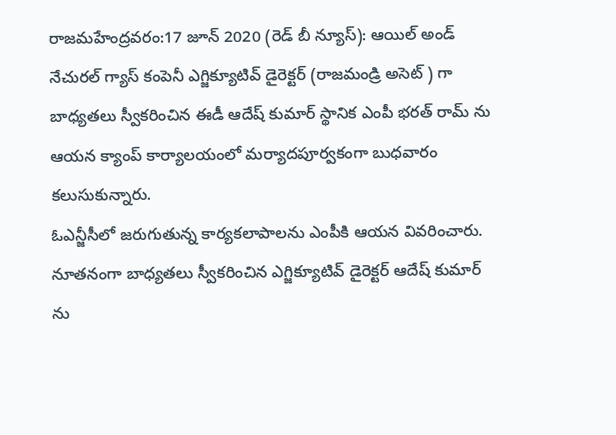రాజమహేంద్రవరం:17 జూన్ 2020 (రెడ్ బీ న్యూస్): ఆయిల్ అండ్ నేచురల్ గ్యాస్ కంపెనీ ఎగ్జిక్యూటివ్ డైరెక్టర్ (రాజమండ్రి అసెట్ ) గా బాధ్యతలు స్వీకరించిన ఈడీ ఆదేష్ కుమార్ స్థానిక ఎంపీ భరత్ రామ్ ను ఆయన క్యాంప్ కార్యాలయంలో మర్యాదపూర్వకంగా బుధవారం కలుసుకున్నారు.
ఓఎన్జీసీలో జరుగుతున్న కార్యకలాపాలను ఎంపీకి ఆయన వివరించారు. నూతనంగా బాధ్యతలు స్వీకరించిన ఎగ్జిక్యూటివ్ డైరెక్టర్ ఆదేష్ కుమార్ ను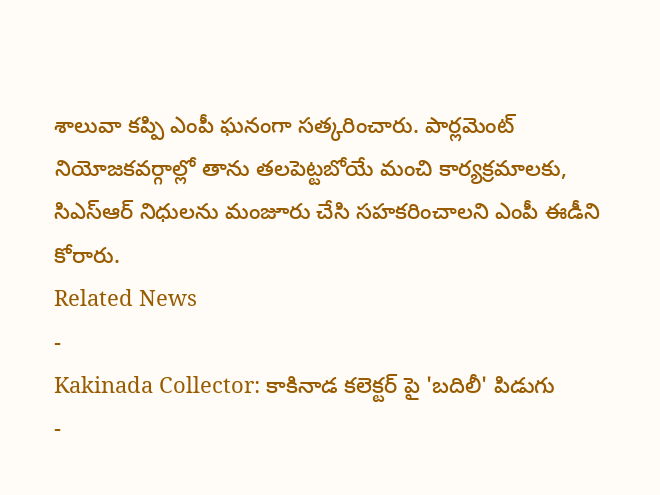శాలువా కప్పి ఎంపీ ఘనంగా సత్కరించారు. పార్లమెంట్ నియోజకవర్గాల్లో తాను తలపెట్టబోయే మంచి కార్యక్రమాలకు, సిఎస్ఆర్ నిధులను మంజూరు చేసి సహకరించాలని ఎంపీ ఈడీని కోరారు.
Related News
-
Kakinada Collector: కాకినాడ కలెక్టర్ పై 'బదిలీ' పిడుగు
-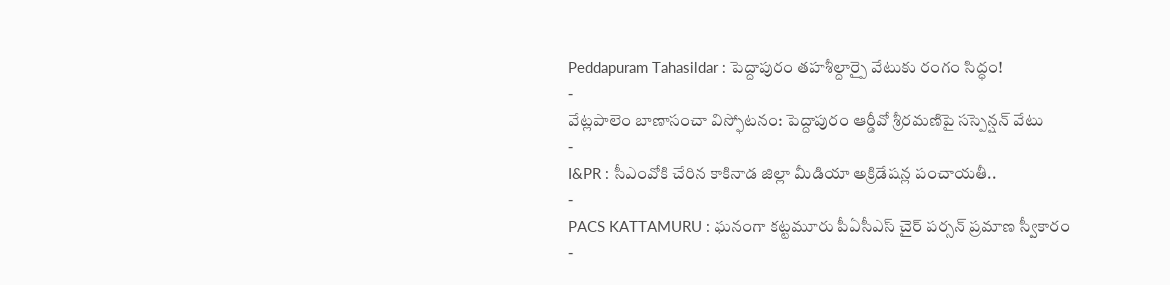Peddapuram Tahasildar : పెద్దాపురం తహశీల్దార్పై వేటుకు రంగం సిద్ధం!
-
వేట్లపాలెం బాణాసంచా విస్ఫోటనం: పెద్దాపురం ఆర్డీవో శ్రీరమణిపై సస్పెన్షన్ వేటు
-
I&PR : సీఎంవోకి చేరిన కాకినాడ జిల్లా మీడియా అక్రిడేషన్ల పంచాయతీ..
-
PACS KATTAMURU : ఘనంగా కట్టమూరు పీఏసీఎస్ చైర్ పర్సన్ ప్రమాణ స్వీకారం
-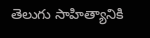తెలుగు సాహిత్యానికి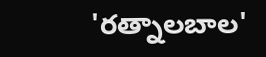'రత్నాలబాల'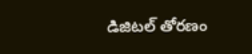డిజిటల్ తోరణం